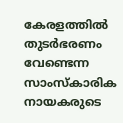കേരളത്തിൽ തുടർഭരണം വേണ്ടെന്ന സാംസ്കാരിക നായകരുടെ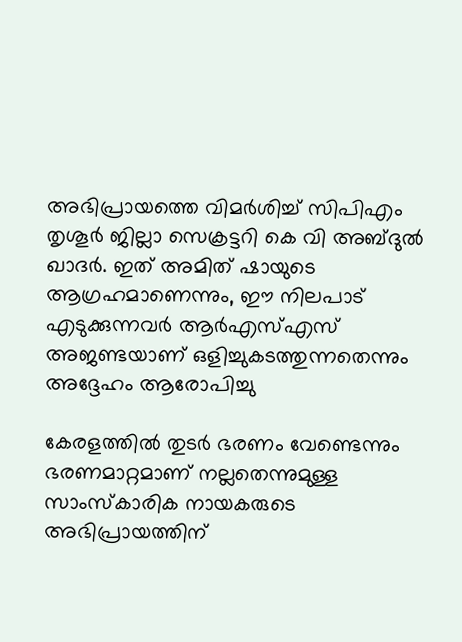അഭിപ്രായത്തെ വിമർശിച്ച് സിപിഎം തൃശൂർ ജില്ലാ സെക്രട്ടറി കെ വി അബ്ദുൽ ഖാദർ. ഇത് അമിത് ഷായുടെ ആഗ്രഹമാണെന്നും, ഈ നിലപാട് എടുക്കുന്നവർ ആർഎസ്എസ് അജണ്ടയാണ് ഒളിച്ചുകടത്തുന്നതെന്നും അദ്ദേഹം ആരോപിച്ചു

കേരളത്തിൽ തുടർ ഭരണം വേണ്ടെന്നും ഭരണമാറ്റമാണ് നല്ലതെന്നുമുള്ള സാംസ്കാരിക നായകരുടെ അഭിപ്രായത്തിന്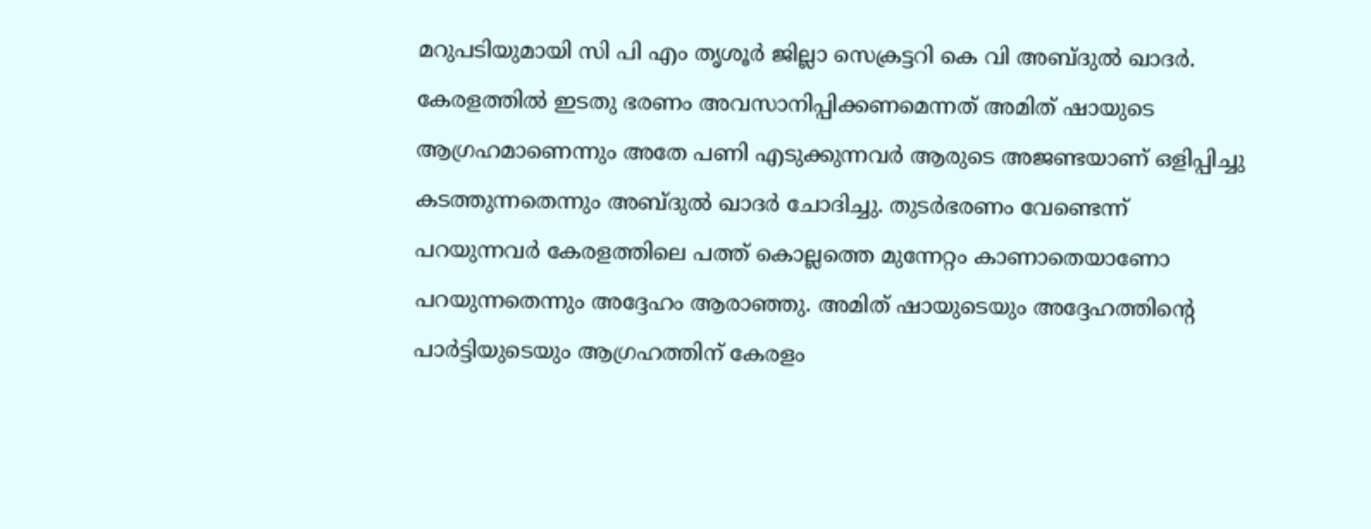മറുപടിയുമായി സി പി എം തൃശൂർ ജില്ലാ സെക്രട്ടറി കെ വി അബ്ദുൽ ഖാദർ. കേരളത്തിൽ ഇടതു ഭരണം അവസാനിപ്പിക്കണമെന്നത് അമിത് ഷായുടെ ആഗ്രഹമാണെന്നും അതേ പണി എടുക്കുന്നവർ ആരുടെ അജണ്ടയാണ് ഒളിപ്പിച്ചു കടത്തുന്നതെന്നും അബ്ദുൽ ഖാദർ ചോദിച്ചു. തുടർഭരണം വേണ്ടെന്ന് പറയുന്നവർ കേരളത്തിലെ പത്ത് കൊല്ലത്തെ മുന്നേറ്റം കാണാതെയാണോ പറയുന്നതെന്നും അദ്ദേഹം ആരാഞ്ഞു. അമിത് ഷായുടെയും അദ്ദേഹത്തിന്റെ പാർട്ടിയുടെയും ആഗ്രഹത്തിന് കേരളം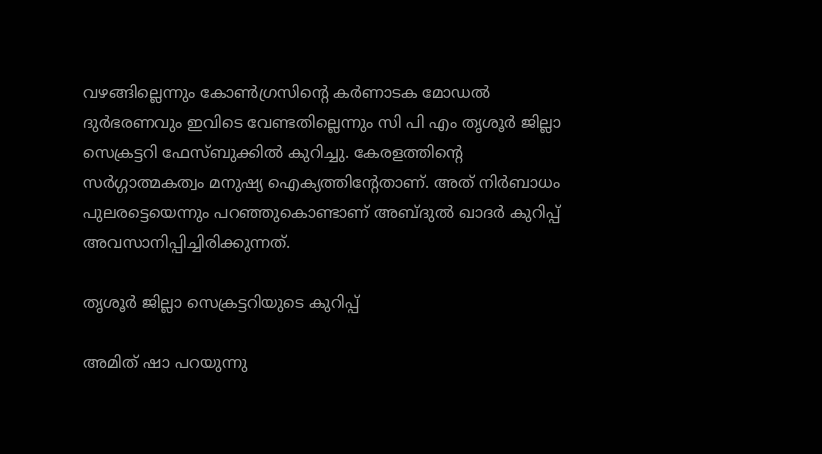വഴങ്ങില്ലെന്നും കോൺഗ്രസിന്‍റെ കർണാടക മോഡൽ ദുർഭരണവും ഇവിടെ വേണ്ടതില്ലെന്നും സി പി എം തൃശൂർ ജില്ലാ സെക്രട്ടറി ഫേസ്ബുക്കിൽ കുറിച്ചു. കേരളത്തിന്റെ സർഗ്ഗാത്മകത്വം മനുഷ്യ ഐക്യത്തിന്റേതാണ്. അത് നിർബാധം പുലരട്ടെയെന്നും പറഞ്ഞുകൊണ്ടാണ് അബ്ദുൽ ഖാദർ കുറിപ്പ് അവസാനിപ്പിച്ചിരിക്കുന്നത്.

തൃശൂർ ജില്ലാ സെക്രട്ടറിയുടെ കുറിപ്പ്

അമിത് ഷാ പറയുന്നു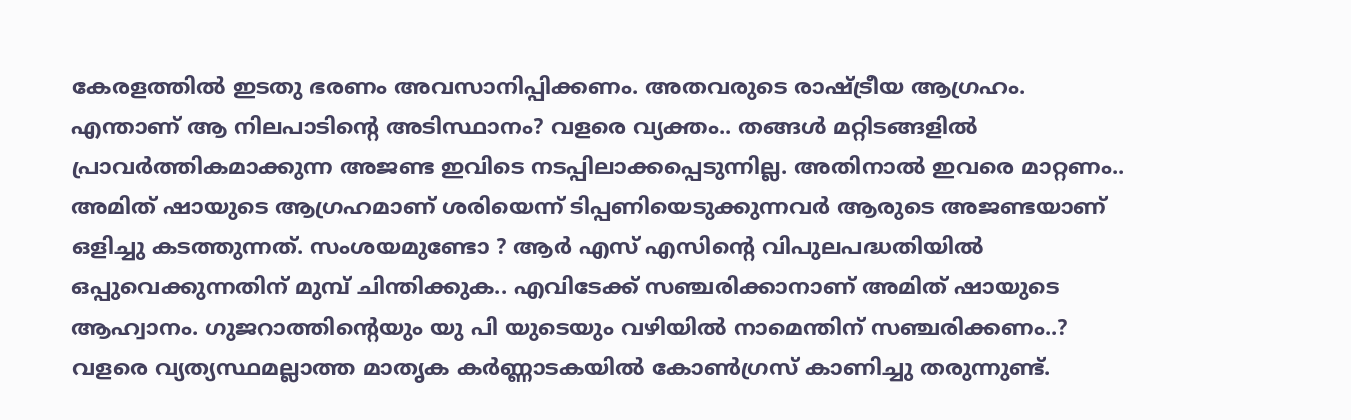കേരളത്തിൽ ഇടതു ഭരണം അവസാനിപ്പിക്കണം. അതവരുടെ രാഷ്ട്രീയ ആഗ്രഹം. എന്താണ് ആ നിലപാടിന്റെ അടിസ്ഥാനം? വളരെ വ്യക്തം.. തങ്ങൾ മറ്റിടങ്ങളിൽ പ്രാവർത്തികമാക്കുന്ന അജണ്ട ഇവിടെ നടപ്പിലാക്കപ്പെടുന്നില്ല. അതിനാൽ ഇവരെ മാറ്റണം.. അമിത് ഷായുടെ ആഗ്രഹമാണ് ശരിയെന്ന് ടിപ്പണിയെടുക്കുന്നവർ ആരുടെ അജണ്ടയാണ് ഒളിച്ചു കടത്തുന്നത്. സംശയമുണ്ടോ ? ആർ എസ് എസിന്റെ വിപുലപദ്ധതിയിൽ ഒപ്പുവെക്കുന്നതിന് മുമ്പ് ചിന്തിക്കുക.. എവിടേക്ക് സഞ്ചരിക്കാനാണ് അമിത് ഷായുടെ ആഹ്വാനം. ഗുജറാത്തിന്റെയും യു പി യുടെയും വഴിയിൽ നാമെന്തിന് സഞ്ചരിക്കണം..? വളരെ വ്യത്യസ്ഥമല്ലാത്ത മാതൃക കർണ്ണാടകയിൽ കോൺഗ്രസ് കാണിച്ചു തരുന്നുണ്ട്.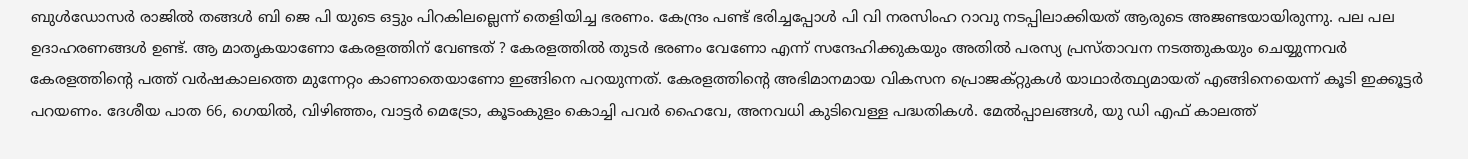ബുൾഡോസർ രാജിൽ തങ്ങൾ ബി ജെ പി യുടെ ഒട്ടും പിറകിലല്ലെന്ന് തെളിയിച്ച ഭരണം. കേന്ദ്രം പണ്ട് ഭരിച്ചപ്പോൾ പി വി നരസിംഹ റാവു നടപ്പിലാക്കിയത് ആരുടെ അജണ്ടയായിരുന്നു. പല പല ഉദാഹരണങ്ങൾ ഉണ്ട്. ആ മാതൃകയാണോ കേരളത്തിന് വേണ്ടത് ? കേരളത്തിൽ തുടർ ഭരണം വേണോ എന്ന് സന്ദേഹിക്കുകയും അതിൽ പരസ്യ പ്രസ്താവന നടത്തുകയും ചെയ്യുന്നവർ കേരളത്തിന്‍റെ പത്ത് വർഷകാലത്തെ മുന്നേറ്റം കാണാതെയാണോ ഇങ്ങിനെ പറയുന്നത്. കേരളത്തിന്റെ അഭിമാനമായ വികസന പ്രൊജക്റ്റുകൾ യാഥാർത്ഥ്യമായത് എങ്ങിനെയെന്ന് കൂടി ഇക്കൂട്ടർ പറയണം. ദേശീയ പാത 66, ഗെയിൽ, വിഴിഞ്ഞം, വാട്ടർ മെട്രോ, കൂടംകുളം കൊച്ചി പവർ ഹൈവേ, അനവധി കുടിവെള്ള പദ്ധതികൾ. മേൽപ്പാലങ്ങൾ, യു ഡി എഫ് കാലത്ത്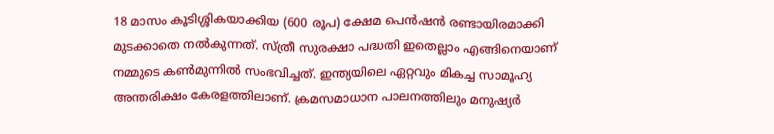18 മാസം കൂടിശ്ശികയാക്കിയ (600 രൂപ) ക്ഷേമ പെൻഷൻ രണ്ടായിരമാക്കി മുടക്കാതെ നൽകുന്നത്. സ്ത്രീ സുരക്ഷാ പദ്ധതി ഇതെല്ലാം എങ്ങിനെയാണ് നമ്മുടെ കൺമുന്നിൽ സംഭവിച്ചത്. ഇന്ത്യയിലെ ഏറ്റവും മികച്ച സാമൂഹ്യ അന്തരിക്ഷം കേരളത്തിലാണ്. ക്രമസമാധാന പാലനത്തിലും മനുഷ്യർ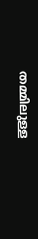തമ്മിലുള്ള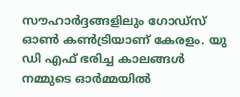സൗഹാർദ്ദങ്ങളിലും ഗോഡ്സ് ഓൺ കൺട്രിയാണ് കേരളം. യു ഡി എഫ് ഭരിച്ച കാലങ്ങൾ നമ്മുടെ ഓർമ്മയിൽ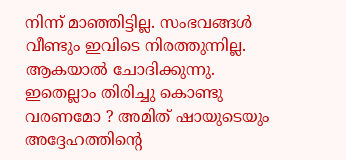നിന്ന് മാഞ്ഞിട്ടില്ല. സംഭവങ്ങൾ വീണ്ടും ഇവിടെ നിരത്തുന്നില്ല. ആകയാൽ ചോദിക്കുന്നു. ഇതെല്ലാം തിരിച്ചു കൊണ്ടു വരണമോ ? അമിത് ഷായുടെയും അദ്ദേഹത്തിന്റെ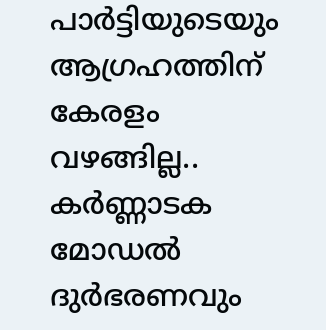പാർട്ടിയുടെയും ആഗ്രഹത്തിന് കേരളം വഴങ്ങില്ല.. കർണ്ണാടക മോഡൽ ദുർഭരണവും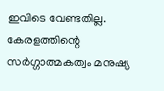ഇവിടെ വേണ്ടതില്ല. കേരളത്തിന്റെ സർഗ്ഗാത്മകത്വം മനുഷ്യ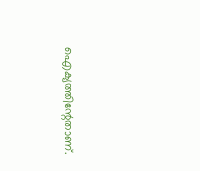ഐക്യത്തിന്റേതാണ്.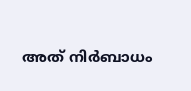അത് നിർബാധം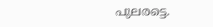പുലരട്ടെ.